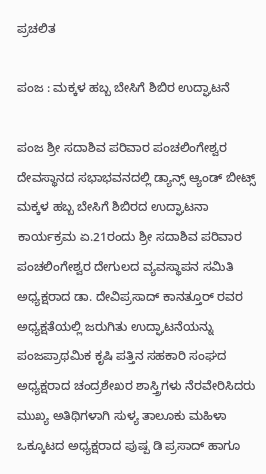ಪ್ರಚಲಿತ

ಪಂಜ : ಮಕ್ಕಳ ಹಬ್ಬ ಬೇಸಿಗೆ ಶಿಬಿರ ಉದ್ಘಾಟನೆ

ಪಂಜ ಶ್ರೀ ಸದಾಶಿವ ಪರಿವಾರ ಪಂಚಲಿಂಗೇಶ್ವರ ದೇವಸ್ಥಾನದ ಸಭಾಭವನದಲ್ಲಿ ಡ್ಯಾನ್ಸ್ ಆ್ಯಂಡ್ ಬೀಟ್ಸ್ ಮಕ್ಕಳ ಹಬ್ಬ ಬೇಸಿಗೆ ಶಿಬಿರದ ಉದ್ಘಾಟನಾ ಕಾರ್ಯಕ್ರಮ ಏ.21ರಂದು ಶ್ರೀ ಸದಾಶಿವ ಪರಿವಾರ ಪಂಚಲಿಂಗೇಶ್ವರ ದೇಗುಲದ ವ್ಯವಸ್ಥಾಪನ ಸಮಿತಿ ಅಧ್ಯಕ್ಷರಾದ ಡಾ. ದೇವಿಪ್ರಸಾದ್ ಕಾನತ್ತೂರ್ ರವರ ಅಧ್ಯಕ್ಷತೆಯಲ್ಲಿ ಜರುಗಿತು ಉದ್ಘಾಟನೆಯನ್ನು ಪಂಜಪ್ರಾಥಮಿಕ ಕೃಷಿ ಪತ್ತಿನ ಸಹಕಾರಿ ಸಂಘದ ಅಧ್ಯಕ್ಷರಾದ ಚಂದ್ರಶೇಖರ ಶಾಸ್ತ್ರಿಗಳು ನೆರವೇರಿಸಿದರು ಮುಖ್ಯ ಅತಿಥಿಗಳಾಗಿ ಸುಳ್ಯ ತಾಲೂಕು ಮಹಿಳಾ ಒಕ್ಕೂಟದ ಅಧ್ಯಕ್ಷರಾದ ಪುಷ್ಪ ಡಿ ಪ್ರಸಾದ್ ಹಾಗೂ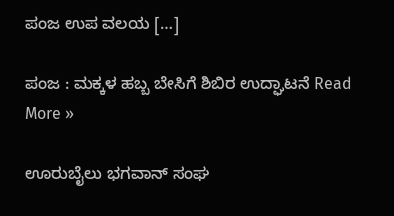ಪಂಜ ಉಪ ವಲಯ […]

ಪಂಜ : ಮಕ್ಕಳ ಹಬ್ಬ ಬೇಸಿಗೆ ಶಿಬಿರ ಉದ್ಘಾಟನೆ Read More »

ಊರುಬೈಲು ಭಗವಾನ್ ಸಂಘ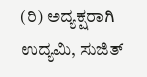(ರಿ) ಅದ್ಯಕ್ಷರಾಗಿ ಉದ್ಯಮಿ, ಸುಜಿತ್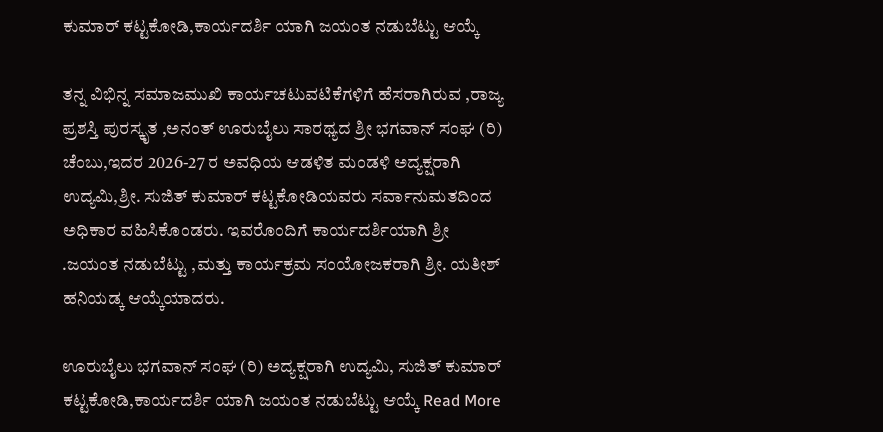ಕುಮಾರ್ ಕಟ್ಟಕೋಡಿ,ಕಾರ್ಯದರ್ಶಿ ಯಾಗಿ ಜಯಂತ ನಡುಬೆಟ್ಟು ಆಯ್ಕೆ

ತನ್ನ ವಿಭಿನ್ನ ಸಮಾಜಮುಖಿ ಕಾರ್ಯಚಟುವಟಿಕೆಗಳಿಗೆ ಹೆಸರಾಗಿರುವ ,ರಾಜ್ಯ ಪ್ರಶಸ್ತಿ ಪುರಸ್ಕೃತ ,ಅನಂತ್ ಊರುಬೈಲು ಸಾರಥ್ಯದ ಶ್ರೀ ಭಗವಾನ್ ಸಂಘ (ರಿ) ಚೆಂಬು,ಇದರ 2026-27 ರ ಅವಧಿಯ ಆಡಳಿತ ಮಂಡಳಿ ಅದ್ಯಕ್ಷರಾಗಿ ಉದ್ಯಮಿ,ಶ್ರೀ. ಸುಜಿತ್ ಕುಮಾರ್ ಕಟ್ಟಕೋಡಿಯವರು ಸರ್ವಾನುಮತದಿಂದ ಅಧಿಕಾರ ವಹಿಸಿಕೊಂಡರು. ಇವರೊಂದಿಗೆ ಕಾರ್ಯದರ್ಶಿಯಾಗಿ ಶ್ರೀ .ಜಯಂತ ನಡುಬೆಟ್ಟು ,ಮತ್ತು ಕಾರ್ಯಕ್ರಮ ಸಂಯೋಜಕರಾಗಿ ಶ್ರೀ. ಯತೀಶ್ ಹನಿಯಡ್ಕ ಆಯ್ಕೆಯಾದರು.

ಊರುಬೈಲು ಭಗವಾನ್ ಸಂಘ (ರಿ) ಅದ್ಯಕ್ಷರಾಗಿ ಉದ್ಯಮಿ, ಸುಜಿತ್ ಕುಮಾರ್ ಕಟ್ಟಕೋಡಿ,ಕಾರ್ಯದರ್ಶಿ ಯಾಗಿ ಜಯಂತ ನಡುಬೆಟ್ಟು ಆಯ್ಕೆ Read More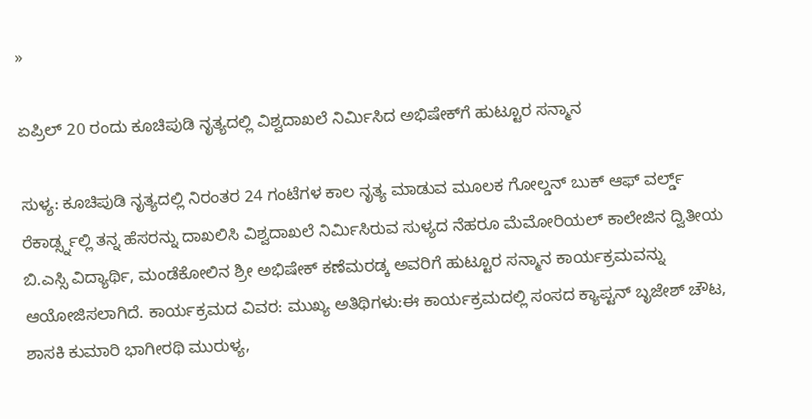»

ಏಪ್ರಿಲ್ 20 ರಂದು ಕೂಚಿಪುಡಿ ನೃತ್ಯದಲ್ಲಿ ವಿಶ್ವದಾಖಲೆ ನಿರ್ಮಿಸಿದ ಅಭಿಷೇಕ್‌ಗೆ ಹುಟ್ಟೂರ ಸನ್ಮಾನ

ಸುಳ್ಯ: ಕೂಚಿಪುಡಿ ನೃತ್ಯದಲ್ಲಿ ನಿರಂತರ 24 ಗಂಟೆಗಳ ಕಾಲ ನೃತ್ಯ ಮಾಡುವ ಮೂಲಕ ಗೋಲ್ಡನ್ ಬುಕ್ ಆಫ್ ವರ್ಲ್ಡ್ ರೆಕಾರ್ಡ್ಸ್ನಲ್ಲಿ ತನ್ನ ಹೆಸರನ್ನು ದಾಖಲಿಸಿ ವಿಶ್ವದಾಖಲೆ ನಿರ್ಮಿಸಿರುವ ಸುಳ್ಯದ ನೆಹರೂ ಮೆಮೋರಿಯಲ್ ಕಾಲೇಜಿನ ದ್ವಿತೀಯ ಬಿ.ಎಸ್ಸಿ ವಿದ್ಯಾರ್ಥಿ, ಮಂಡೆಕೋಲಿನ ಶ್ರೀ ಅಭಿಷೇಕ್ ಕಣೆಮರಡ್ಕ ಅವರಿಗೆ ಹುಟ್ಟೂರ ಸನ್ಮಾನ ಕಾರ್ಯಕ್ರಮವನ್ನು ಆಯೋಜಿಸಲಾಗಿದೆ. ಕಾರ್ಯಕ್ರಮದ ವಿವರ: ಮುಖ್ಯ ಅತಿಥಿಗಳು:ಈ ಕಾರ್ಯಕ್ರಮದಲ್ಲಿ ಸಂಸದ ಕ್ಯಾಪ್ಟನ್ ಬೃಜೇಶ್ ಚೌಟ, ಶಾಸಕಿ ಕುಮಾರಿ ಭಾಗೀರಥಿ ಮುರುಳ್ಯ,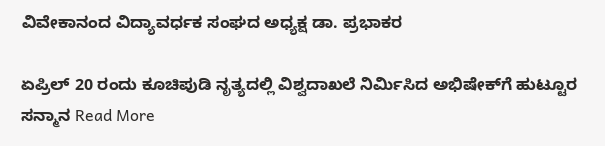ವಿವೇಕಾನಂದ ವಿದ್ಯಾವರ್ಧಕ ಸಂಘದ ಅಧ್ಯಕ್ಷ ಡಾ. ಪ್ರಭಾಕರ

ಏಪ್ರಿಲ್ 20 ರಂದು ಕೂಚಿಪುಡಿ ನೃತ್ಯದಲ್ಲಿ ವಿಶ್ವದಾಖಲೆ ನಿರ್ಮಿಸಿದ ಅಭಿಷೇಕ್‌ಗೆ ಹುಟ್ಟೂರ ಸನ್ಮಾನ Read More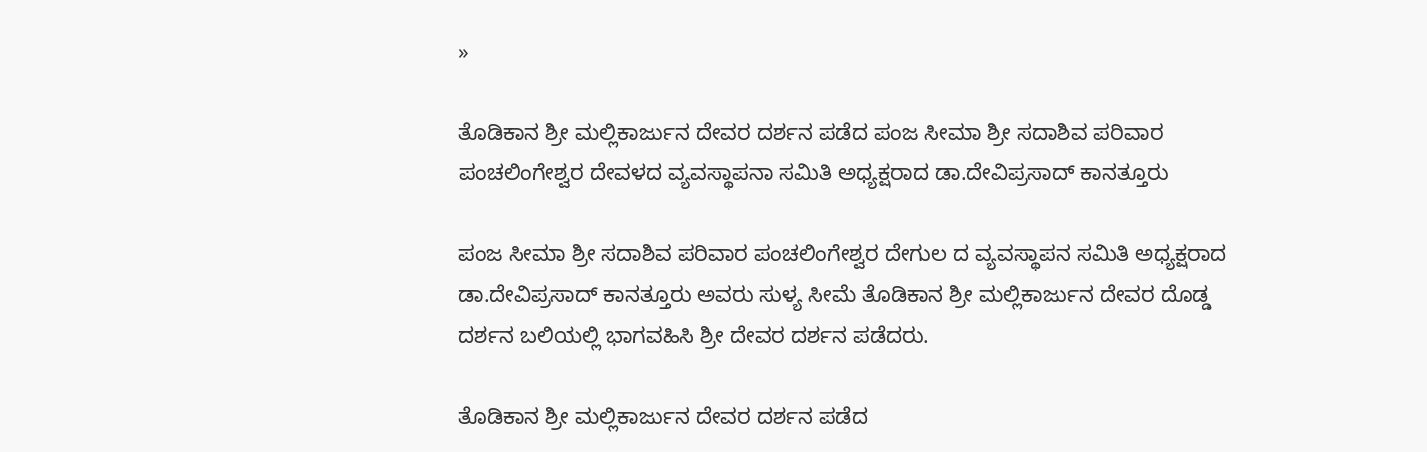»

ತೊಡಿಕಾನ ಶ್ರೀ ಮಲ್ಲಿಕಾರ್ಜುನ ದೇವರ ದರ್ಶನ ಪಡೆದ ಪಂಜ ಸೀಮಾ ಶ್ರೀ ಸದಾಶಿವ ಪರಿವಾರ ಪಂಚಲಿಂಗೇಶ್ವರ ದೇವಳ‌ದ ವ್ಯವಸ್ಥಾಪನಾ ಸಮಿತಿ ಅಧ್ಯಕ್ಷರಾದ ಡಾ‌.ದೇವಿಪ್ರಸಾದ್ ಕಾನತ್ತೂರು

ಪಂಜ ಸೀಮಾ ಶ್ರೀ ಸದಾಶಿವ ಪರಿವಾರ ಪಂಚಲಿಂಗೇಶ್ವರ ದೇಗುಲ ದ ವ್ಯವಸ್ಥಾಪನ ಸಮಿತಿ ಅಧ್ಯಕ್ಷರಾದ ಡಾ.ದೇವಿಪ್ರಸಾದ್ ಕಾನತ್ತೂರು ಅವರು ಸುಳ್ಯ ಸೀಮೆ ತೊಡಿಕಾನ ಶ್ರೀ ಮಲ್ಲಿಕಾರ್ಜುನ ದೇವರ ದೊಡ್ಡ ದರ್ಶನ ಬಲಿಯಲ್ಲಿ ಭಾಗವಹಿಸಿ ಶ್ರೀ ದೇವರ ದರ್ಶನ ಪಡೆದರು.

ತೊಡಿಕಾನ ಶ್ರೀ ಮಲ್ಲಿಕಾರ್ಜುನ ದೇವರ ದರ್ಶನ ಪಡೆದ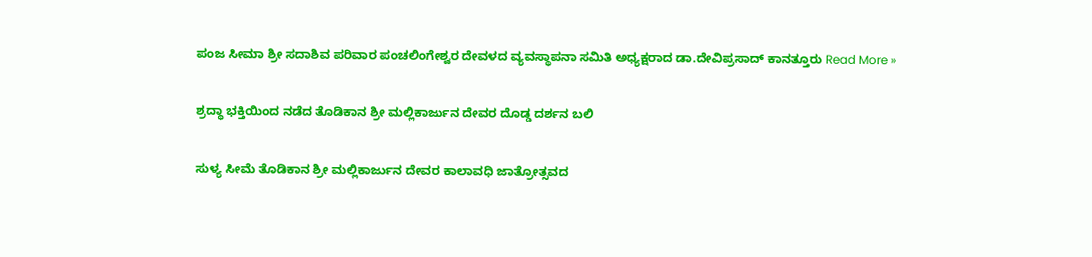ಪಂಜ ಸೀಮಾ ಶ್ರೀ ಸದಾಶಿವ ಪರಿವಾರ ಪಂಚಲಿಂಗೇಶ್ವರ ದೇವಳ‌ದ ವ್ಯವಸ್ಥಾಪನಾ ಸಮಿತಿ ಅಧ್ಯಕ್ಷರಾದ ಡಾ‌.ದೇವಿಪ್ರಸಾದ್ ಕಾನತ್ತೂರು Read More »

ಶ್ರದ್ಧಾ ಭಕ್ತಿಯಿಂದ ನಡೆದ ತೊಡಿಕಾನ ಶ್ರೀ ಮಲ್ಲಿಕಾರ್ಜುನ ‌ದೇವರ ದೊಡ್ಡ ದರ್ಶನ ಬಲಿ

ಸುಳ್ಯ ಸೀಮೆ ತೊಡಿಕಾನ ಶ್ರೀ ಮಲ್ಲಿಕಾರ್ಜುನ ದೇವರ ಕಾಲಾವಧಿ ಜಾತ್ರೋತ್ಸವದ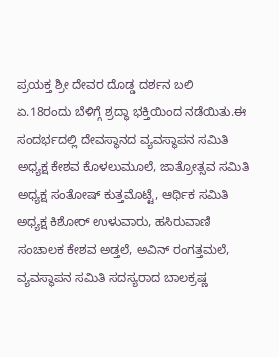ಪ್ರಯಕ್ತ ಶ್ರೀ ದೇವರ ದೊಡ್ಡ ದರ್ಶನ ಬಲಿ ಏ.18ರಂದು ಬೆಳಿಗ್ಗೆ ಶ್ರದ್ಧಾ ಭಕ್ತಿಯಿಂದ ನಡೆಯಿತು.ಈ ಸಂದರ್ಭದಲ್ಲಿ ದೇವಸ್ಥಾನದ ವ್ಯವಸ್ಥಾಪನ ಸಮಿತಿ ಅಧ್ಯಕ್ಷ ಕೇಶವ ಕೊಳಲುಮೂಲೆ, ಜಾತ್ರೋತ್ಸವ ಸಮಿತಿ ಅಧ್ಯಕ್ಷ ಸಂತೋಷ್‌ ಕುತ್ತಮೊಟ್ಟೆ, ಆರ್ಥಿಕ ಸಮಿತಿ ಅಧ್ಯಕ್ಷ ಕಿಶೋರ್ ಉಳುವಾರು, ಹಸಿರುವಾಣಿ ಸಂಚಾಲಕ ಕೇಶವ ಅಡ್ತಲೆ, ಅವಿನ್ ರಂಗತ್ತಮಲೆ, ವ್ಯವಸ್ಥಾಪನ ಸಮಿತಿ ಸದಸ್ಯರಾದ ಬಾಲಕ್ರಷ್ಣ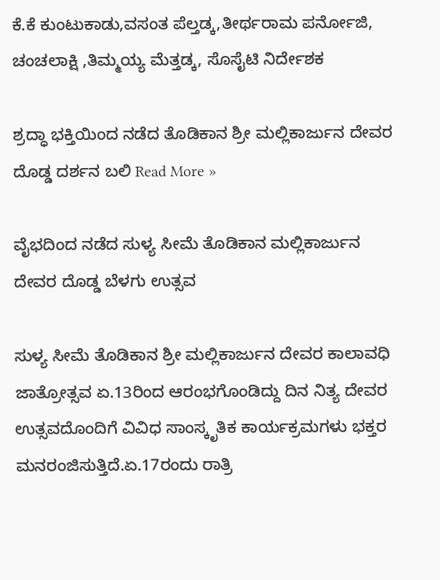ಕೆ.ಕೆ ಕುಂಟುಕಾಡು,ವಸಂತ ಪೆಲ್ತಡ್ಕ,ತೀರ್ಥರಾಮ ಪರ್ನೋಜಿ, ಚಂಚಲಾಕ್ಷಿ ,ತಿಮ್ಮಯ್ಯ ಮೆತ್ತಡ್ಕ, ಸೊಸೈಟಿ ನಿರ್ದೇಶಕ

ಶ್ರದ್ಧಾ ಭಕ್ತಿಯಿಂದ ನಡೆದ ತೊಡಿಕಾನ ಶ್ರೀ ಮಲ್ಲಿಕಾರ್ಜುನ ‌ದೇವರ ದೊಡ್ಡ ದರ್ಶನ ಬಲಿ Read More »

ವೈಭದಿಂದ ನಡೆದ ಸುಳ್ಯ ಸೀಮೆ ತೊಡಿಕಾನ ಮಲ್ಲಿಕಾರ್ಜುನ ದೇವರ ದೊಡ್ಡ ಬೆಳಗು ಉತ್ಸವ

ಸುಳ್ಯ ಸೀಮೆ ತೊಡಿಕಾನ ಶ್ರೀ ಮಲ್ಲಿಕಾರ್ಜುನ ದೇವರ ಕಾಲಾವಧಿ ಜಾತ್ರೋತ್ಸವ ಏ.13ರಿಂದ ಆರಂಭಗೊಂಡಿದ್ದು ದಿನ ನಿತ್ಯ ದೇವರ ಉತ್ಸವದೊಂದಿಗೆ ವಿವಿಧ ಸಾಂಸ್ಕೃತಿಕ ಕಾರ್ಯಕ್ರಮಗಳು ಭಕ್ತರ ಮನರಂಜಿಸುತ್ತಿದೆ.ಏ.17ರಂದು ರಾತ್ರಿ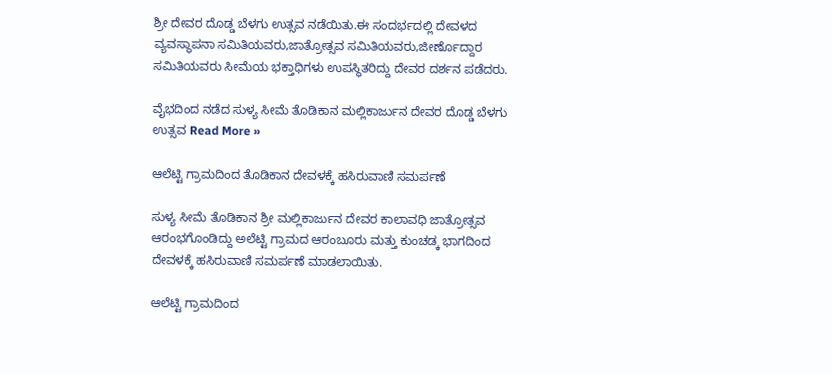ಶ್ರೀ ದೇವರ ದೊಡ್ಡ ಬೆಳಗು ಉತ್ಸವ ನಡೆಯಿತು.ಈ ಸಂದರ್ಭದಲ್ಲಿ ದೇವಳದ ವ್ಯವಸ್ಥಾಪನಾ ಸಮಿತಿಯವರು,ಜಾತ್ರೋತ್ಸವ ಸಮಿತಿಯವರು,ಜೀರ್ಣೊದ್ದಾರ ಸಮಿತಿಯವರು ಸೀಮೆಯ ಭಕ್ತಾಧಿಗಳು ಉಪಸ್ಥಿತರಿದ್ದು ದೇವರ ದರ್ಶನ ಪಡೆದರು.

ವೈಭದಿಂದ ನಡೆದ ಸುಳ್ಯ ಸೀಮೆ ತೊಡಿಕಾನ ಮಲ್ಲಿಕಾರ್ಜುನ ದೇವರ ದೊಡ್ಡ ಬೆಳಗು ಉತ್ಸವ Read More »

ಆಲೆಟ್ಟಿ ಗ್ರಾಮದಿಂದ ತೊಡಿಕಾನ ದೇವಳಕ್ಕೆ ಹಸಿರುವಾಣಿ ಸಮರ್ಪಣೆ

ಸುಳ್ಯ ಸೀಮೆ ತೊಡಿಕಾನ ಶ್ರೀ ಮಲ್ಲಿಕಾರ್ಜುನ ದೇವರ ಕಾಲಾವಧಿ ಜಾತ್ರೋತ್ಸವ ಆರಂಭಗೊಂಡಿದ್ದು ಅಲೆಟ್ಟಿ ಗ್ರಾಮದ ಆರಂಬೂರು ಮತ್ತು ಕುಂಚಡ್ಕ ಭಾಗದಿಂದ ದೇವಳಕ್ಕೆ ಹಸಿರುವಾಣಿ ಸಮರ್ಪಣೆ ಮಾಡಲಾಯಿತು.

ಆಲೆಟ್ಟಿ ಗ್ರಾಮದಿಂದ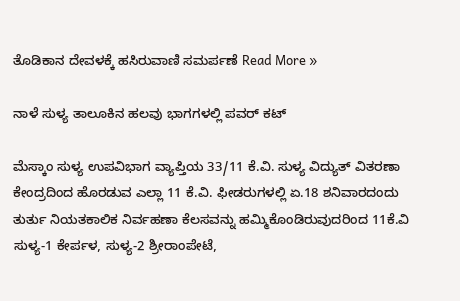ತೊಡಿಕಾನ ದೇವಳಕ್ಕೆ ಹಸಿರುವಾಣಿ ಸಮರ್ಪಣೆ Read More »

ನಾಳೆ ಸುಳ್ಯ ತಾಲೂಕಿನ ಹಲವು ಭಾಗಗಳಲ್ಲಿ ಪವರ್ ಕಟ್

ಮೆಸ್ಕಾಂ ಸುಳ್ಯ ಉಪವಿಭಾಗ ವ್ಯಾಪ್ತಿಯ 33/11 ಕೆ.ವಿ. ಸುಳ್ಯ ವಿದ್ಯುತ್ ವಿತರಣಾ ಕೇಂದ್ರದಿಂದ ಹೊರಡುವ ಎಲ್ಲಾ 11 ಕೆ.ವಿ. ಫೀಡರುಗಳಲ್ಲಿ ಏ.18 ಶನಿವಾರದಂದು ತುರ್ತು ನಿಯತಕಾಲಿಕ ನಿರ್ವಹಣಾ ಕೆಲಸವನ್ನು ಹಮ್ಮಿಕೊಂಡಿರುವುದರಿಂದ 11ಕೆ.ವಿ ಸುಳ್ಯ-1 ಕೇರ್ಪಳ, ಸುಳ್ಯ-2 ಶ್ರೀರಾಂಪೇಟೆ,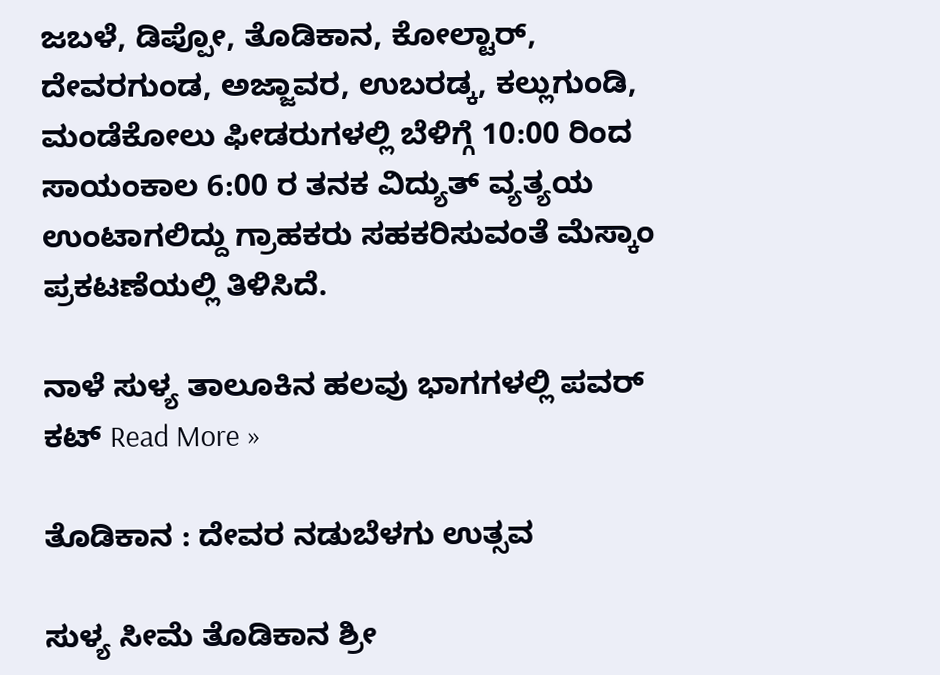ಜಬಳೆ, ಡಿಪ್ಪೋ, ತೊಡಿಕಾನ, ಕೋಲ್ಟಾರ್, ದೇವರಗುಂಡ, ಅಜ್ಜಾವರ, ಉಬರಡ್ಕ, ಕಲ್ಲುಗುಂಡಿ, ಮಂಡೆಕೋಲು ಫೀಡರುಗಳಲ್ಲಿ ಬೆಳಿಗ್ಗೆ 10:00 ರಿಂದ ಸಾಯಂಕಾಲ 6:00 ರ ತನಕ ವಿದ್ಯುತ್ ವ್ಯತ್ಯಯ ಉಂಟಾಗಲಿದ್ದು ಗ್ರಾಹಕರು ಸಹಕರಿಸುವಂತೆ ಮೆಸ್ಕಾಂ ಪ್ರಕಟಣೆಯಲ್ಲಿ ತಿಳಿಸಿದೆ.

ನಾಳೆ ಸುಳ್ಯ ತಾಲೂಕಿನ ಹಲವು ಭಾಗಗಳಲ್ಲಿ ಪವರ್ ಕಟ್ Read More »

ತೊಡಿಕಾನ : ದೇವರ ನಡುಬೆಳಗು ಉತ್ಸವ

ಸುಳ್ಯ ಸೀಮೆ ತೊಡಿಕಾನ ಶ್ರೀ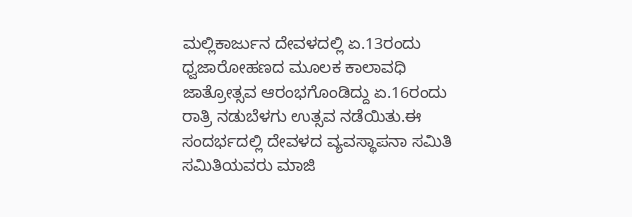ಮಲ್ಲಿಕಾರ್ಜುನ ದೇವಳದಲ್ಲಿ ಏ.13ರಂದು ಧ್ವಜಾರೋಹಣದ ಮೂಲಕ ಕಾಲಾವಧಿ ಜಾತ್ರೋತ್ಸವ ಆರಂಭಗೊಂಡಿದ್ದು ಏ.16ರಂದು ರಾತ್ರಿ ನಡುಬೆಳಗು ಉತ್ಸವ ನಡೆಯಿತು.ಈ ಸಂದರ್ಭದಲ್ಲಿ ದೇವಳದ ವ್ಯವಸ್ಥಾಪನಾ ಸಮಿತಿ ಸಮಿತಿಯವರು ಮಾಜಿ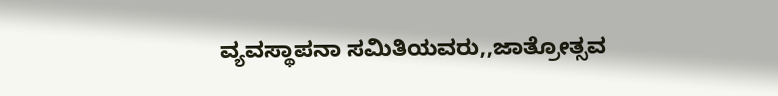ವ್ಯವಸ್ಥಾಪನಾ ಸಮಿತಿಯವರು,,ಜಾತ್ರೋತ್ಸವ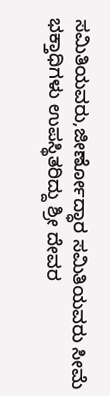ಸಮಿತಿಯವರು,ಜೀರ್ಣೋದ್ಧಾರ ಸಮಿತಿಯವರು ಸೀಮೆ ಭಕ್ತಾಧಿಗಳು ಉಪಸ್ಥಿತರಿದ್ದು ಶ್ರೀ ದೇವರ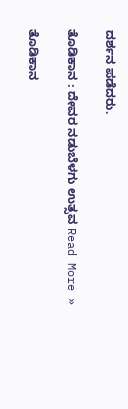ದರ್ಶನ ಪಡೆದರು.

ತೊಡಿಕಾನ : ದೇವರ ನಡುಬೆಳಗು ಉತ್ಸವ Read More »

ತೊಡಿಕಾನ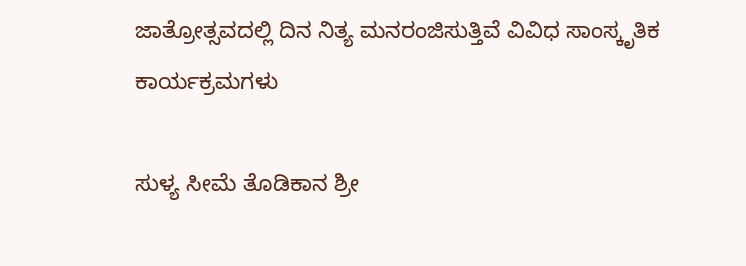ಜಾತ್ರೋತ್ಸವದಲ್ಲಿ ದಿನ ನಿತ್ಯ ಮನರಂಜಿಸುತ್ತಿವೆ ವಿವಿಧ ಸಾಂಸ್ಕೃತಿಕ ಕಾರ್ಯಕ್ರಮಗಳು

ಸುಳ್ಯ ಸೀಮೆ ತೊಡಿಕಾನ ಶ್ರೀ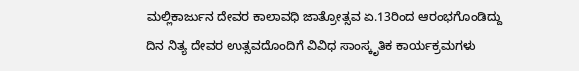ಮಲ್ಲಿಕಾರ್ಜುನ ದೇವರ ಕಾಲಾವಧಿ ಜಾತ್ರೋತ್ಸವ ಏ.13ರಿಂದ ಆರಂಭಗೊಂಡಿದ್ದು ದಿನ ನಿತ್ಯ ದೇವರ ಉತ್ಸವದೊಂದಿಗೆ ವಿವಿಧ ಸಾಂಸ್ಕೃತಿಕ ಕಾರ್ಯಕ್ರಮಗಳು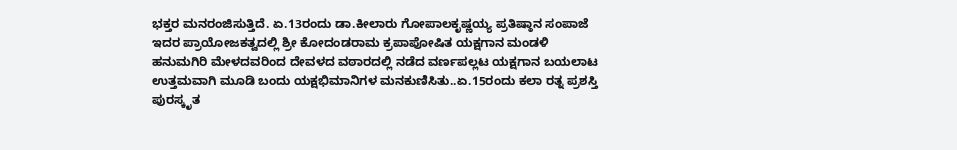ಭಕ್ತರ ಮನರಂಜಿಸುತ್ತಿದೆ. ಏ.13ರಂದು ಡಾ.ಕೀಲಾರು ಗೋಪಾಲಕೃಷ್ಣಯ್ಯ ಪ್ರತಿಷ್ಠಾನ ಸಂಪಾಜೆ ಇದರ ಪ್ರಾಯೋಜಕತ್ವದಲ್ಲಿ ಶ್ರೀ ಕೋದಂಡರಾಮ ಕ್ರಪಾಪೋಷಿತ ಯಕ್ಷಗಾನ ಮಂಡಳಿ ಹನುಮಗಿರಿ ಮೇಳದವರಿಂದ ದೇವಳದ ವಠಾರದಲ್ಲಿ ನಡೆದ ವರ್ಣಪಲ್ಲಟ ಯಕ್ಷಗಾನ ಬಯಲಾಟ ಉತ್ತಮವಾಗಿ ಮೂಡಿ ಬಂದು ಯಕ್ಷಭಿಮಾನಿಗಳ ಮನಕುಣಿಸಿತು..ಏ.15ರಂದು ಕಲಾ ರತ್ನ ಪ್ರಶಸ್ತಿ ಪುರಸ್ಕೃತ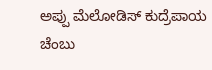ಅಪ್ಪು ಮೆಲೋಡಿಸ್ ಕುದ್ರೆಪಾಯ ಚೆಂಬು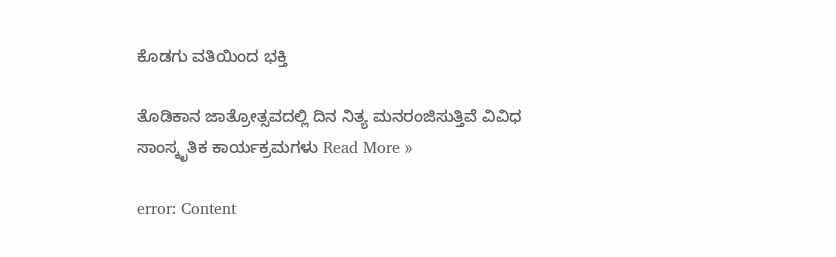ಕೊಡಗು ವತಿಯಿಂದ ಭಕ್ತಿ

ತೊಡಿಕಾನ ಜಾತ್ರೋತ್ಸವದಲ್ಲಿ ದಿನ ನಿತ್ಯ ಮನರಂಜಿಸುತ್ತಿವೆ ವಿವಿಧ ಸಾಂಸ್ಕೃತಿಕ ಕಾರ್ಯಕ್ರಮಗಳು Read More »

error: Content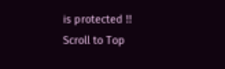is protected !!
Scroll to Top